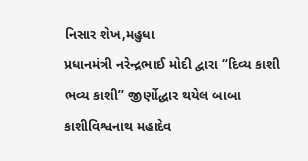નિસાર શેખ,મહુધા
પ્રધાનમંત્રી નરેન્દ્રભાઈ મોદી દ્વારા “દિવ્ય કાશી ભવ્ય કાશી” જીર્ણોદ્ધાર થયેલ બાબા કાશીવિશ્વનાથ મહાદેવ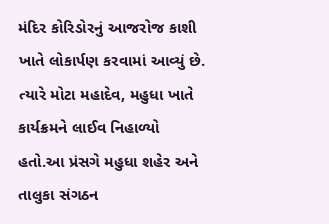મંદિર કોરિડોરનું આજરોજ કાશી ખાતે લોકાર્પણ કરવામાં આવ્યું છે. ત્યારે મોટા મહાદેવ, મહુધા ખાતે કાર્યક્રમને લાઈવ નિહાળ્યો હતો.આ પ્રંસગે મહુધા શહેર અને તાલુકા સંગઠન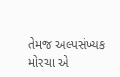તેમજ અલ્પસંખ્યક મોરચા એ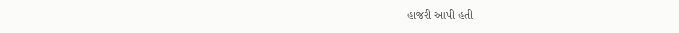હાજરી આપી હતી